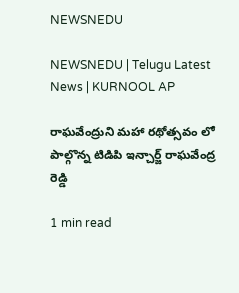NEWSNEDU

NEWSNEDU | Telugu Latest News | KURNOOL AP

రాఘవేంద్రుని మహా రథోత్సవం లో పాల్గొన్న టిడిపి ఇన్చార్జ్ రాఘవేంద్ర రెడ్డి

1 min read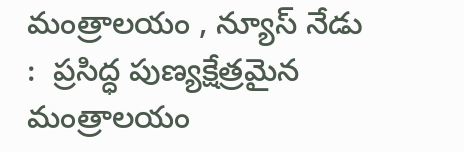మంత్రాలయం , న్యూస్ నేడు :  ప్రసిద్ధ పుణ్యక్షేత్రమైన మంత్రాలయం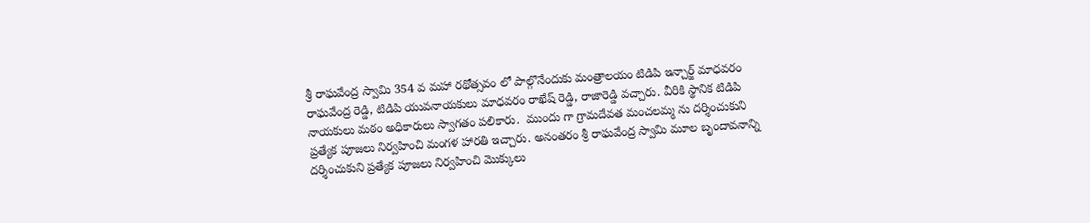శ్రీ రాఘవేంద్ర స్వామి 354 వ మహా రథోత్సవం లో పాల్గొనేందుకు మంత్రాలయం టిడిపి ఇన్చార్జ్ మాధవరం రాఘవేంద్ర రెడ్డి, టిడిపి యువనాయకులు మాధవరం రాఖేష్ రెడ్డి, రాజారెడ్డి వచ్చారు. వీరికి స్థానిక టిడిపి నాయకులు మఠం అధికారులు స్వాగతం పలికారు.  ముందు గా గ్రామదేవత మంచలమ్మ ను దర్శించుకుని ప్రత్యేక పూజలు నిర్వహించి మంగళ హారతి ఇచ్చారు. అనంతరం శ్రీ రాఘవేంద్ర స్వామి మూల బృందావనాన్ని దర్శించుకుని ప్రత్యేక పూజలు నిర్వహించి మొక్కులు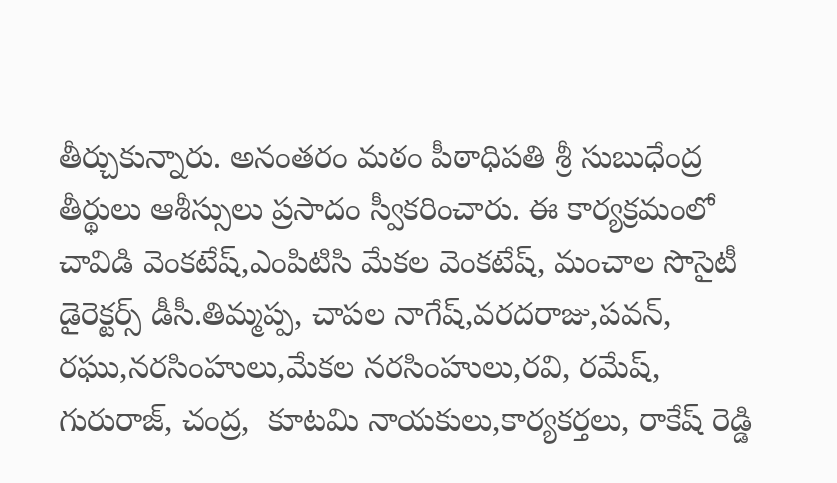తీర్చుకున్నారు. అనంతరం మఠం పీఠాధిపతి శ్రీ సుబుధేంద్ర తీర్థులు ఆశీస్సులు ప్రసాదం స్వీకరించారు. ఈ కార్యక్రమంలో  చావిడి వెంకటేష్,ఎంపిటిసి మేకల వెంకటేష్, మంచాల సొసైటీ డైరెక్టర్స్ డీసీ.తిమ్మప్ప, చాపల నాగేష్,వరదరాజు,పవన్, రఘు,నరసింహులు,మేకల నరసింహులు,రవి, రమేష్, గురురాజ్, చంద్ర,  కూటమి నాయకులు,కార్యకర్తలు, రాకేష్ రెడ్డి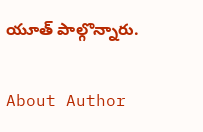యూత్ పాల్గొన్నారు.

About Author